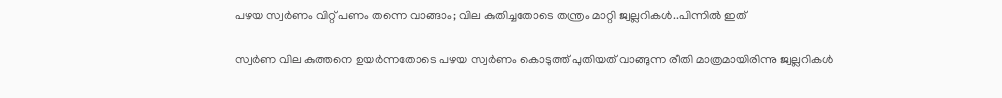പഴയ സ്വർണം വിറ്റ് പണം തന്നെ വാങ്ങാം; വില കുതിച്ചതോടെ തന്ത്രം മാറ്റി ജ്വല്ലറികൾ..പിന്നിൽ ഇത്

സ്വർണ വില കുത്തനെ ഉയർന്നതോടെ പഴയ സ്വർണം കൊടുത്ത് പുതിയത് വാങ്ങുന്ന രീതി മാത്രമായിരിന്നു ജ്വല്ലറികൾ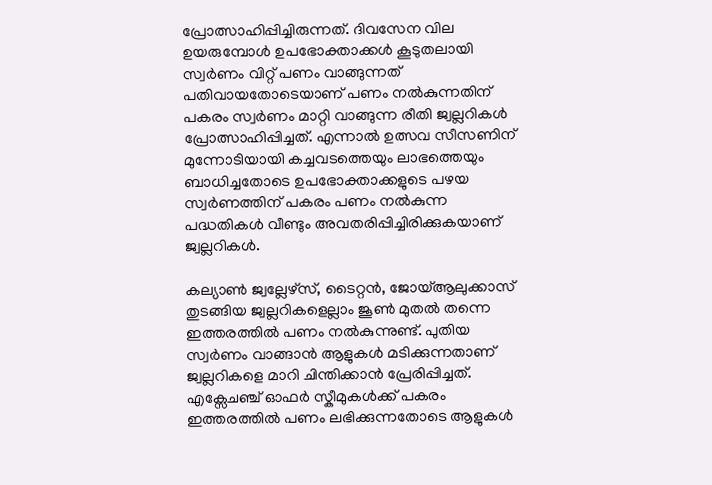പ്രോത്സാഹിപ്പിച്ചിരുന്നത്. ദിവസേന വില ഉയരുമ്പോൾ ഉപഭോക്താക്കൾ കൂടുതലായി സ്വർണം വിറ്റ് പണം വാങ്ങുന്നത് പതിവായതോടെയാണ് പണം നൽകുന്നതിന് പകരം സ്വർണം മാറ്റി വാങ്ങുന്ന രീതി ജ്വല്ലറികൾ പ്രോത്സാഹിപ്പിച്ചത്. എന്നാൽ ഉത്സവ സീസണിന് മുന്നോടിയായി കച്ചവടത്തെയും ലാഭത്തെയും ബാധിച്ചതോടെ ഉപഭോക്താക്കളുടെ പഴയ സ്വർണത്തിന് പകരം പണം നൽകുന്ന പദ്ധതികൾ വീണ്ടും അവതരിപ്പിച്ചിരിക്കുകയാണ് ജ്വല്ലറികൾ.

കല്യാൺ ജ്വല്ലേഴ്സ്, ടൈറ്റൻ, ജോയ്ആലുക്കാസ് തുടങ്ങിയ ജ്വല്ലറികളെല്ലാം ജൂണ്‍ മുതൽ തന്നെ ഇത്തരത്തിൽ പണം നൽകുന്നുണ്ട്. പുതിയ സ്വർണം വാങ്ങാൻ ആളുകൾ മടിക്കുന്നതാണ് ജ്വല്ലറികളെ മാറി ചിന്തിക്കാൻ പ്രേരിപ്പിച്ചത്. എക്സേചഞ്ച് ഓഫർ സ്കീമുകൾക്ക് പകരം ഇത്തരത്തിൽ പണം ലഭിക്കുന്നതോടെ ആളുകൾ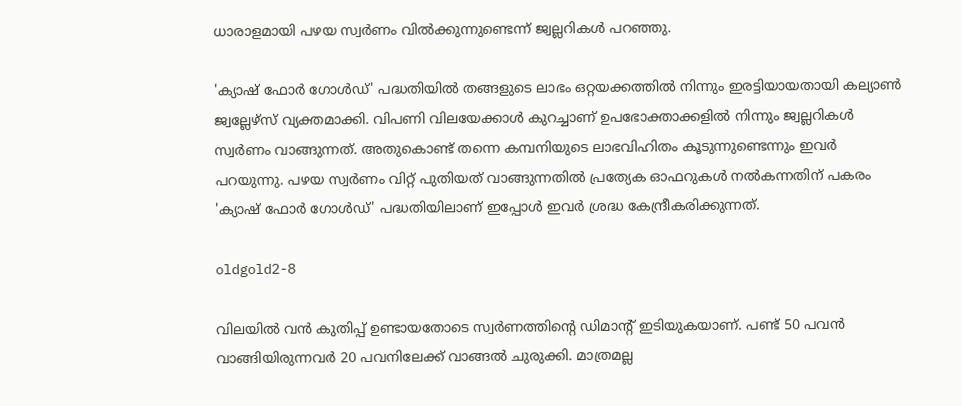ധാരാളമായി പഴയ സ്വർണം വിൽക്കുന്നുണ്ടെന്ന് ജ്വല്ലറികൾ പറഞ്ഞു.

'ക്യാഷ് ഫോർ ഗോൾഡ്' പദ്ധതിയിൽ തങ്ങളുടെ ലാഭം ഒറ്റയക്കത്തിൽ നിന്നും ഇരട്ടിയായതായി കല്യാണ്‍ ജ്വല്ലേഴ്സ് വ്യക്തമാക്കി. വിപണി വിലയേക്കാൾ കുറച്ചാണ് ഉപഭോക്താക്കളിൽ നിന്നും ജ്വല്ലറികൾ സ്വർണം വാങ്ങുന്നത്. അതുകൊണ്ട് തന്നെ കമ്പനിയുടെ ലാഭവിഹിതം കൂടുന്നുണ്ടെന്നും ഇവർ പറയുന്നു. പഴയ സ്വർണം വിറ്റ് പുതിയത് വാങ്ങുന്നതിൽ പ്രത്യേക ഓഫറുകൾ നൽകന്നതിന് പകരം 'ക്യാഷ് ഫോർ ഗോൾഡ്' പദ്ധതിയിലാണ് ഇപ്പോൾ ഇവർ ശ്രദ്ധ കേന്ദ്രീകരിക്കുന്നത്.

oldgold2-8

വിലയിൽ വൻ കുതിപ്പ് ഉണ്ടായതോടെ സ്വർണത്തിൻ്റെ ഡിമാൻ്റ് ഇടിയുകയാണ്. പണ്ട് 50 പവൻ വാങ്ങിയിരുന്നവർ 20 പവനിലേക്ക് വാങ്ങൽ ചുരുക്കി. മാത്രമല്ല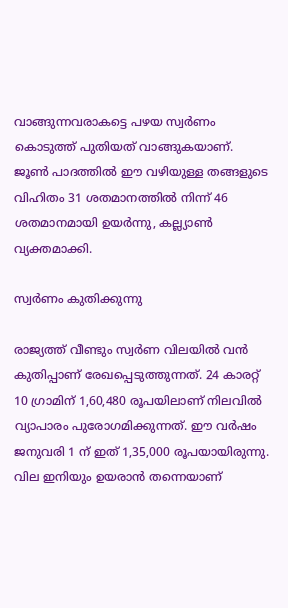വാങ്ങുന്നവരാകട്ടെ പഴയ സ്വർണം കൊടുത്ത് പുതിയത് വാങ്ങുകയാണ്.
ജൂൺ പാദത്തിൽ ഈ വഴിയുള്ള തങ്ങളുടെ വിഹിതം 31 ശതമാനത്തിൽ നിന്ന് 46 ശതമാനമായി ഉയർന്നു, കല്ല്യാണ്‍ വ്യക്തമാക്കി.

സ്വർണം കുതിക്കുന്നു

രാജ്യത്ത് വീണ്ടും സ്വർണ വിലയിൽ വൻ കുതിപ്പാണ് രേഖപ്പെടുത്തുന്നത്. 24 കാരറ്റ് 10 ഗ്രാമിന് 1,60,480 രൂപയിലാണ് നിലവിൽ വ്യാപാരം പുരോഗമിക്കുന്നത്. ഈ വർഷം ജനുവരി 1 ന് ഇത് 1,35,000 രൂപയായിരുന്നു. വില ഇനിയും ഉയരാൻ തന്നെയാണ്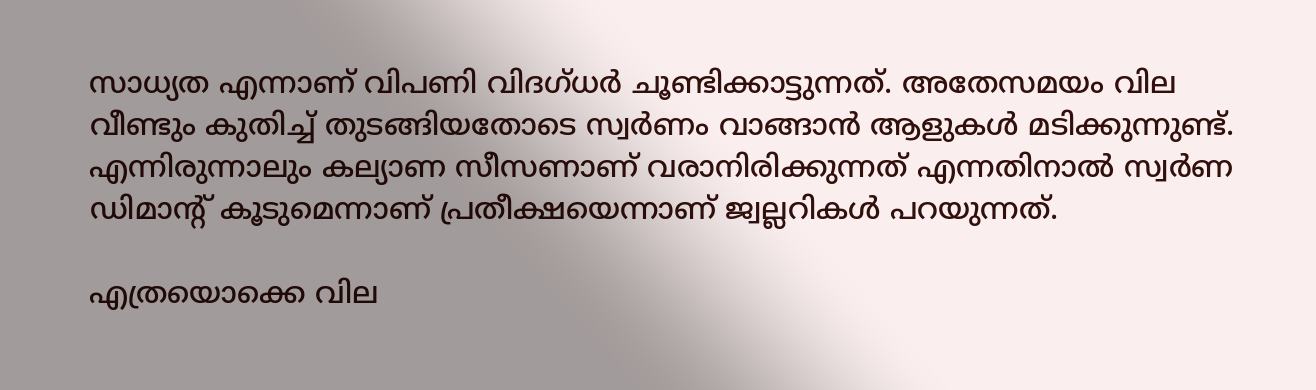സാധ്യത എന്നാണ് വിപണി വിദഗ്ധർ ചൂണ്ടിക്കാട്ടുന്നത്. അതേസമയം വില വീണ്ടും കുതിച്ച് തുടങ്ങിയതോടെ സ്വർണം വാങ്ങാൻ ആളുകൾ മടിക്കുന്നുണ്ട്. എന്നിരുന്നാലും കല്യാണ സീസണാണ് വരാനിരിക്കുന്നത് എന്നതിനാൽ സ്വർണ ഡിമാൻ്റ് കൂടുമെന്നാണ് പ്രതീക്ഷയെന്നാണ് ജ്വല്ലറികൾ പറയുന്നത്.

എത്രയൊക്കെ വില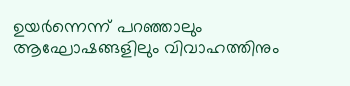ഉയർന്നെന്ന് പറഞ്ഞാലും ആഘോഷങ്ങളിലും വിവാഹത്തിനും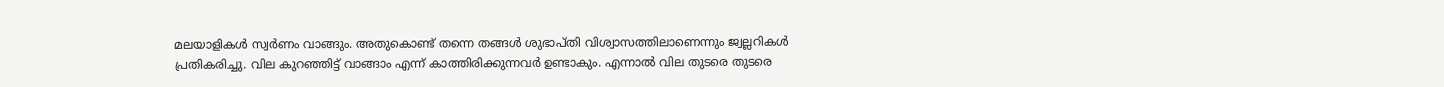മലയാളികൾ സ്വർണം വാങ്ങും. അതുകൊണ്ട് തന്നെ തങ്ങൾ ശുഭാപ്തി വിശ്വാസത്തിലാണെന്നും ജ്വല്ലറികൾ പ്രതികരിച്ചു. വില കുറഞ്ഞിട്ട് വാങ്ങാം എന്ന് കാത്തിരിക്കുന്നവർ ഉണ്ടാകും. എന്നാൽ വില തുടരെ തുടരെ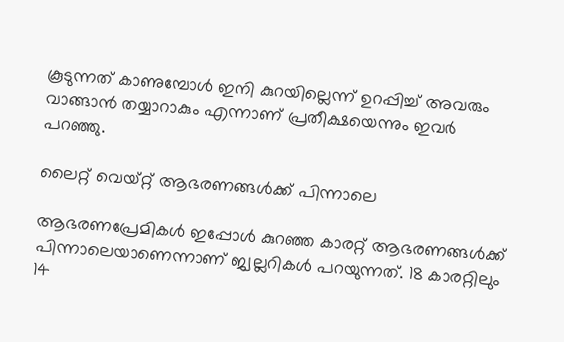കൂടുന്നത് കാണുമ്പോൾ ഇനി കുറയില്ലെന്ന് ഉറപ്പിച്ച് അവരും വാങ്ങാൻ തയ്യാറാകും എന്നാണ് പ്രതീക്ഷയെന്നും ഇവർ പറഞ്ഞു.

ലൈറ്റ് വെയ്റ്റ് ആഭരണങ്ങൾക്ക് പിന്നാലെ

ആഭരണപ്രേമികൾ ഇപ്പോൾ കുറഞ്ഞ കാരറ്റ് ആഭരണങ്ങൾക്ക് പിന്നാലെയാണെന്നാണ് ജ്വല്ലറികൾ പറയുന്നത്. 18 കാരറ്റിലും 14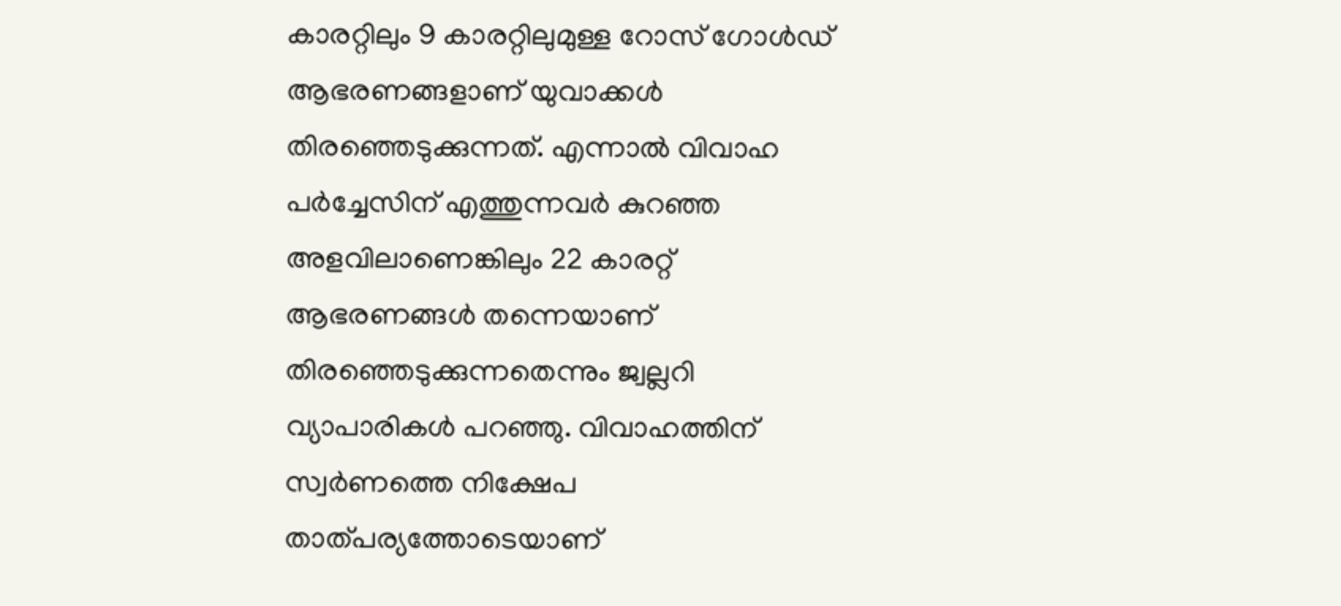കാരറ്റിലും 9 കാരറ്റിലുമുള്ള റോസ് ഗോൾഡ് ആഭരണങ്ങളാണ് യുവാക്കൾ തിരഞ്ഞെടുക്കുന്നത്. എന്നാൽ വിവാഹ പർച്ചേസിന് എത്തുന്നവർ കുറഞ്ഞ അളവിലാണെങ്കിലും 22 കാരറ്റ് ആഭരണങ്ങൾ തന്നെയാണ് തിരഞ്ഞെടുക്കുന്നതെന്നും ജ്വല്ലറി വ്യാപാരികൾ പറഞ്ഞു. വിവാഹത്തിന് സ്വർണത്തെ നിക്ഷേപ താത്പര്യത്തോടെയാണ്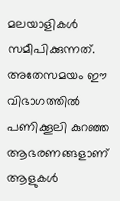മലയാളികൾ സമീപിക്കുന്നത്. അതേസമയം ഈ വിഭാഗത്തിൽ പണിക്കൂലി കുറഞ്ഞ ആഭരണങ്ങളാണ് ആളുകൾ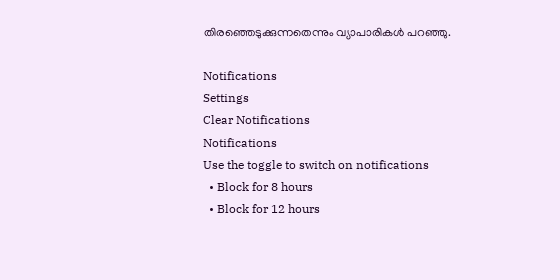തിരഞ്ഞെടുക്കുന്നതെന്നും വ്യാപാരികൾ പറഞ്ഞു.

Notifications
Settings
Clear Notifications
Notifications
Use the toggle to switch on notifications
  • Block for 8 hours
  • Block for 12 hours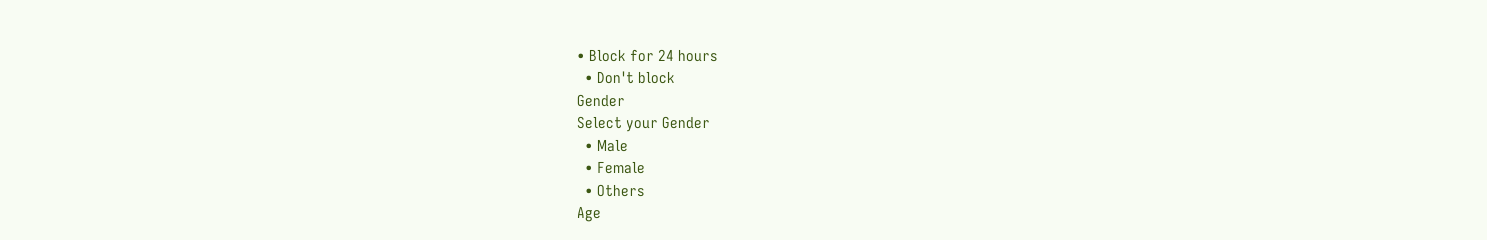• Block for 24 hours
  • Don't block
Gender
Select your Gender
  • Male
  • Female
  • Others
Age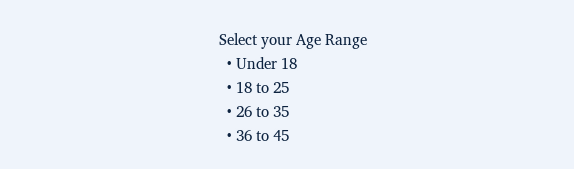Select your Age Range
  • Under 18
  • 18 to 25
  • 26 to 35
  • 36 to 45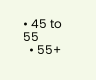• 45 to 55
  • 55+